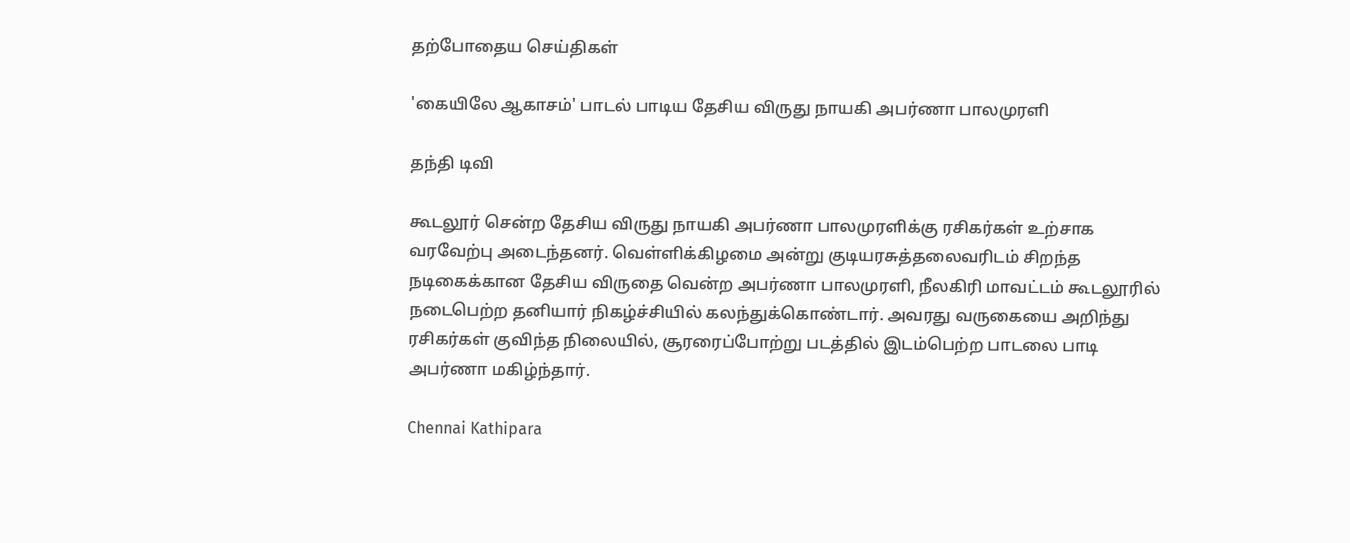தற்போதைய செய்திகள்

'கையிலே ஆகாசம்' பாடல் பாடிய தேசிய விருது நாயகி அபர்ணா பாலமுரளி

தந்தி டிவி

கூடலூர் சென்ற தேசிய விருது நாயகி அபர்ணா பாலமுரளிக்கு ரசிகர்கள் உற்சாக வரவேற்பு அடைந்தனர். வெள்ளிக்கிழமை அன்று குடியரசுத்தலைவரிடம் சிறந்த நடிகைக்கான தேசிய விருதை வென்ற அபர்ணா பாலமுரளி, நீலகிரி மாவட்டம் கூடலூரில் நடைபெற்ற தனியார் நிகழ்ச்சியில் கலந்துக்கொண்டார். அவரது வருகையை அறிந்து ரசிகர்கள் குவிந்த நிலையில், சூரரைப்போற்று படத்தில் இடம்பெற்ற பாடலை பாடி அபர்ணா மகிழ்ந்தார்.

Chennai Kathipara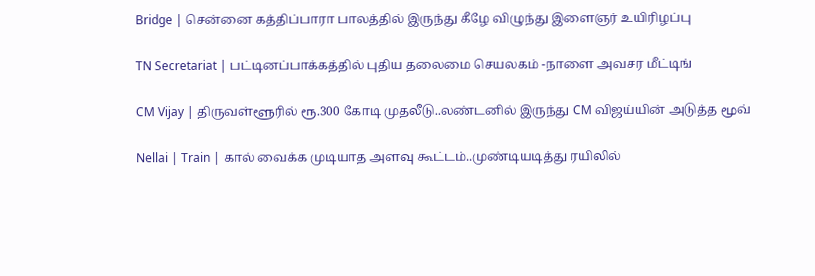Bridge | சென்னை கத்திப்பாரா பாலத்தில் இருந்து கீழே விழுந்து இளைஞர் உயிரிழப்பு

TN Secretariat | பட்டினப்பாக்கத்தில் புதிய தலைமை செயலகம் -நாளை அவசர மீட்டிங்

CM Vijay | திருவள்ளூரில் ரூ.300 கோடி முதலீடு..லண்டனில் இருந்து CM விஜய்யின் அடுத்த மூவ்

Nellai | Train | கால் வைக்க முடியாத அளவு கூட்டம்..முண்டியடித்து ரயிலில்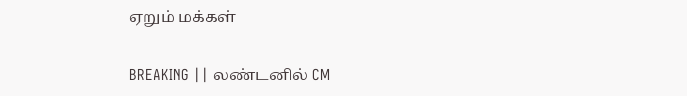ஏறும் மக்கள்

BREAKING || லண்டனில் CM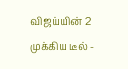விஜய்யின் 2 முக்கிய டீல் -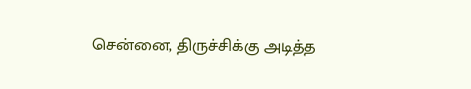சென்னை, திருச்சிக்கு அடித்த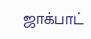ஜாக்பாட்